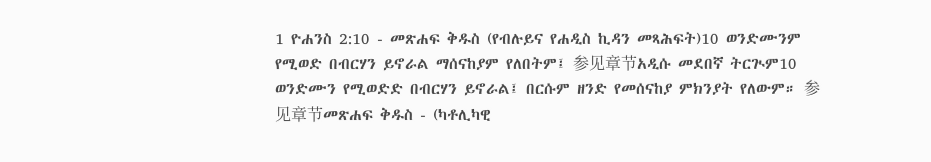1 ዮሐንስ 2:10 - መጽሐፍ ቅዱስ (የብሉይና የሐዲስ ኪዳን መጻሕፍት)10 ወንድሙንም የሚወድ በብርሃን ይኖራል ማሰናከያም የለበትም፤ 参见章节አዲሱ መደበኛ ትርጒም10 ወንድሙን የሚወድድ በብርሃን ይኖራል፤ በርሱም ዘንድ የመሰናከያ ምክንያት የለውም። 参见章节መጽሐፍ ቅዱስ - (ካቶሊካዊ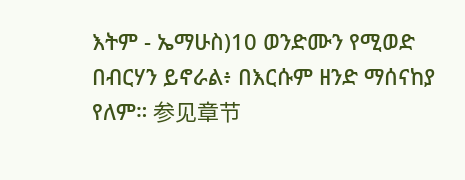እትም - ኤማሁስ)10 ወንድሙን የሚወድ በብርሃን ይኖራል፥ በእርሱም ዘንድ ማሰናከያ የለም። 参见章节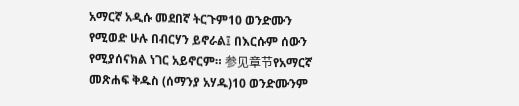አማርኛ አዲሱ መደበኛ ትርጉም10 ወንድሙን የሚወድ ሁሉ በብርሃን ይኖራል፤ በእርሱም ሰውን የሚያሰናክል ነገር አይኖርም። 参见章节የአማርኛ መጽሐፍ ቅዱስ (ሰማንያ አሃዱ)10 ወንድሙንም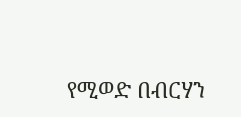የሚወድ በብርሃን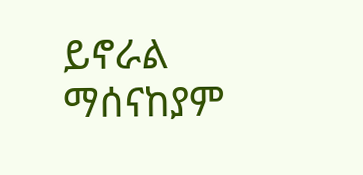ይኖራል ማሰናከያም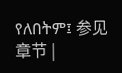የለበትም፤ 参见章节 |